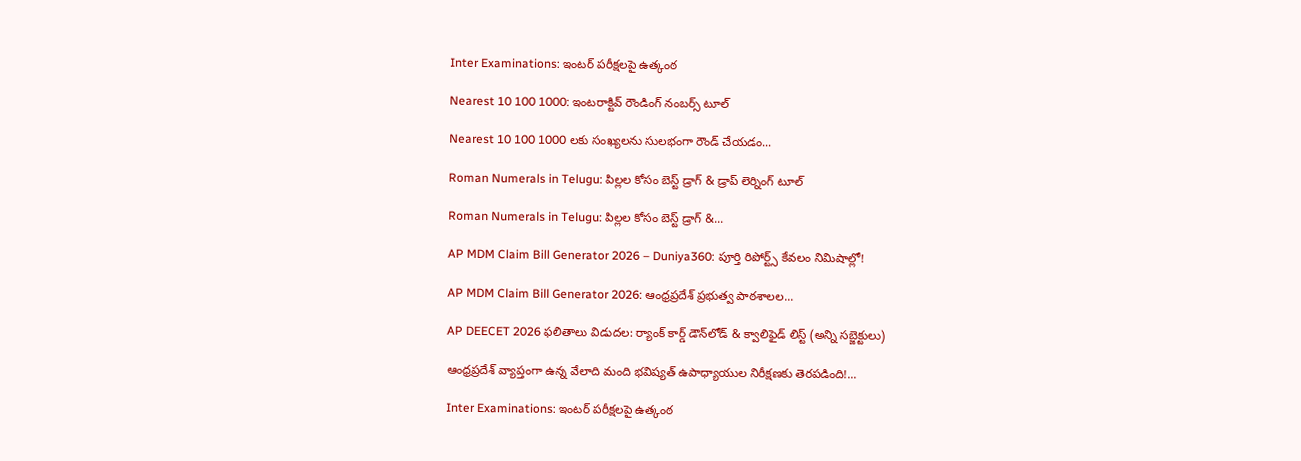Inter Examinations: ఇంటర్‌ పరీక్షలపై ఉత్కంఠ

Nearest 10 100 1000: ఇంటరాక్టివ్ రౌండింగ్ నంబర్స్ టూల్

Nearest 10 100 1000 లకు సంఖ్యలను సులభంగా రౌండ్ చేయడం...

Roman Numerals in Telugu: పిల్లల కోసం బెస్ట్ డ్రాగ్ & డ్రాప్ లెర్నింగ్ టూల్

Roman Numerals in Telugu: పిల్లల కోసం బెస్ట్ డ్రాగ్ &...

AP MDM Claim Bill Generator 2026 – Duniya360: పూర్తి రిపోర్ట్స్ కేవలం నిమిషాల్లో!

AP MDM Claim Bill Generator 2026: ఆంధ్రప్రదేశ్ ప్రభుత్వ పాఠశాలల...

AP DEECET 2026 ఫలితాలు విడుదల: ర్యాంక్ కార్డ్ డౌన్‌లోడ్ & క్వాలిఫైడ్ లిస్ట్ (అన్ని సబ్జెక్టులు)

ఆంధ్రప్రదేశ్ వ్యాప్తంగా ఉన్న వేలాది మంది భవిష్యత్ ఉపాధ్యాయుల నిరీక్షణకు తెరపడింది!...

Inter Examinations: ఇంటర్‌ పరీక్షలపై ఉత్కంఠ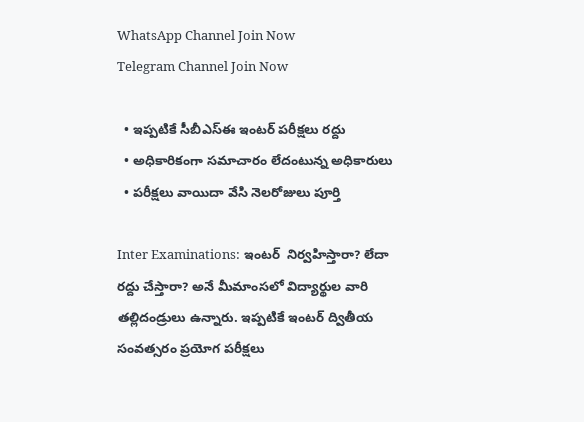WhatsApp Channel Join Now
Telegram Channel Join Now

  • ఇప్పటికే సీబీఎస్‌ఈ ఇంటర్‌ పరీక్షలు రద్దు
  • అధికారికంగా సమాచారం లేదంటున్న అధికారులు
  • పరీక్షలు వాయిదా వేసి నెలరోజులు పూర్తి

Inter Examinations: ఇంటర్‌  నిర్వహిస్తారా? లేదా రద్దు చేస్తారా? అనే మీమాంసలో విద్యార్థుల వారి  తల్లిదండ్రులు ఉన్నారు. ఇప్పటికే ఇంటర్‌ ద్వితీయ సంవత్సరం ప్రయోగ పరీక్షలు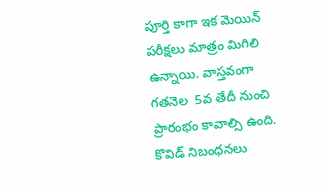పూర్తి కాగా ఇక మెయిన్‌ పరీక్షలు మాత్రం మిగిలి ఉన్నాయి. వాస్తవంగా గతనెల  5వ తేదీ నుంచి ప్రారంభం కావాల్సి ఉంది. కొవిడ్‌ నిబంధనలు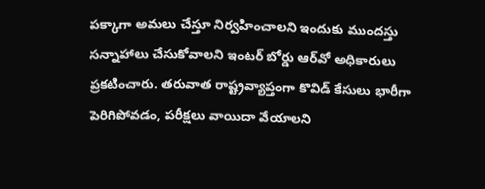పక్కాగా అమలు చేస్తూ నిర్వహించాలని ఇందుకు ముందస్తు సన్నాహాలు చేసుకోవాలని ఇంటర్‌ బోర్డు ఆర్‌వో అధికారులు ప్రకటించారు. తరువాత రాష్ట్రవ్యాప్తంగా కొవిడ్‌ కేసులు భారీగా పెరిగిపోవడం, పరీక్షలు వాయిదా వేయాలని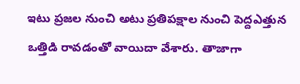ఇటు ప్రజల నుంచి అటు ప్రతిపక్షాల నుంచి పెద్దఎత్తున ఒత్తిడి రావడంతో వాయిదా వేశారు. తాజాగా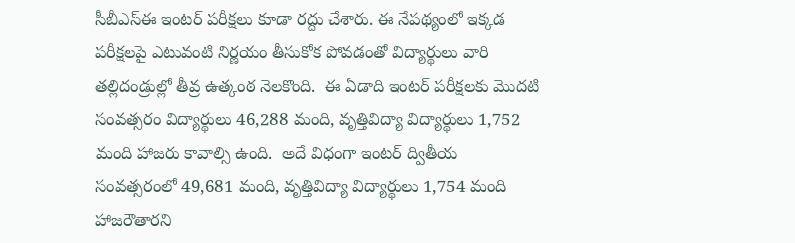సీబీఎస్‌ఈ ఇంటర్‌ పరీక్షలు కూడా రద్దు చేశారు. ఈ నేపథ్యంలో ఇక్కడ పరీక్షలపై ఎటువంటి నిర్ణయం తీసుకోక పోవడంతో విద్యార్థులు వారి తల్లిదండ్రుల్లో తీవ్ర ఉత్కంఠ నెలకొంది.  ఈ ఏడాది ఇంటర్‌ పరీక్షలకు మొదటి సంవత్సరం విద్యార్థులు 46,288 మంది, వృత్తివిద్యా విద్యార్థులు 1,752 మంది హాజరు కావాల్సి ఉంది.  అదే విధంగా ఇంటర్‌ ద్వితీయ సంవత్సరంలో 49,681 మంది, వృత్తివిద్యా విద్యార్థులు 1,754 మంది హాజరౌతారని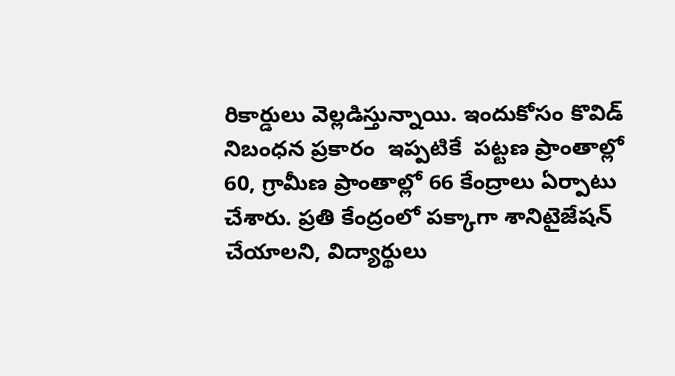రికార్డులు వెల్లడిస్తున్నాయి. ఇందుకోసం కొవిడ్‌ నిబంధన ప్రకారం  ఇప్పటికే  పట్టణ ప్రాంతాల్లో 60, గ్రామీణ ప్రాంతాల్లో 66 కేంద్రాలు ఏర్పాటు చేశారు. ప్రతి కేంద్రంలో పక్కాగా శానిటైజేషన్‌ చేయాలని, విద్యార్థులు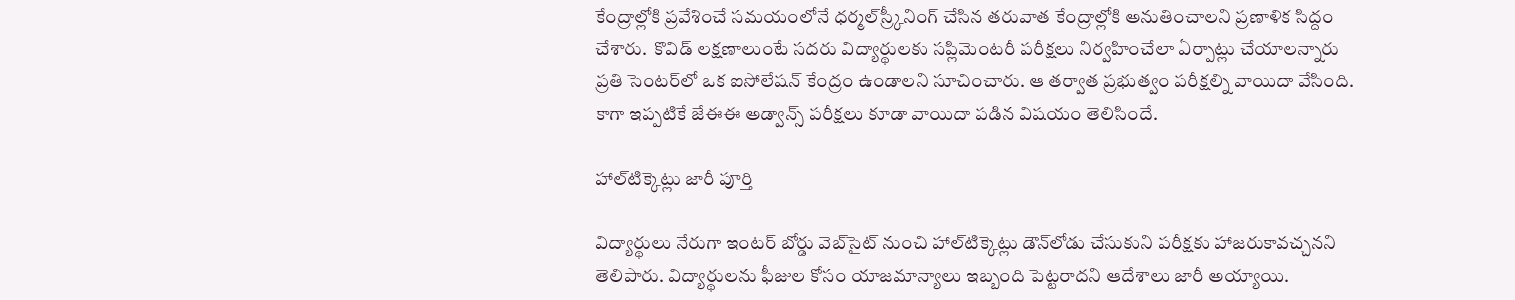కేంద్రాల్లోకి ప్రవేశించే సమయంలోనే ధర్మల్‌స్ర్కీనింగ్‌ చేసిన తరువాత కేంద్రాల్లోకి అనుతించాలని ప్రణాళిక సిద్దం చేశారు.  కొవిడ్‌ లక్షణాలుంటే సదరు విద్యార్థులకు సప్లిమెంటరీ పరీక్షలు నిర్వహించేలా ఏర్పాట్లు చేయాలన్నారు ప్రతి సెంటర్‌లో ఒక ఐసోలేషన్‌ కేంద్రం ఉండాలని సూచించారు. ఆ తర్వాత ప్రభుత్వం పరీక్షల్ని వాయిదా వేసింది. కాగా ఇప్పటికే జేఈఈ అడ్వాన్స్‌ పరీక్షలు కూడా వాయిదా పడిన విషయం తెలిసిందే.

హాల్‌టిక్కెట్లు జారీ పూర్తి

విద్యార్థులు నేరుగా ఇంటర్‌ బోర్డు వెబ్‌సైట్‌ నుంచి హాల్‌టిక్కెట్లు డౌన్‌లోడు చేసుకుని పరీక్షకు హాజరుకావచ్చనని తెలిపారు. విద్యార్థులను ఫీజుల కోసం యాజమాన్యాలు ఇబ్బంది పెట్టరాదని ఆదేశాలు జారీ అయ్యాయి.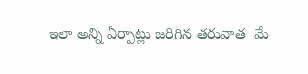ఇలా అన్ని ఏర్పాట్లు జరిగిన తరువాత  మే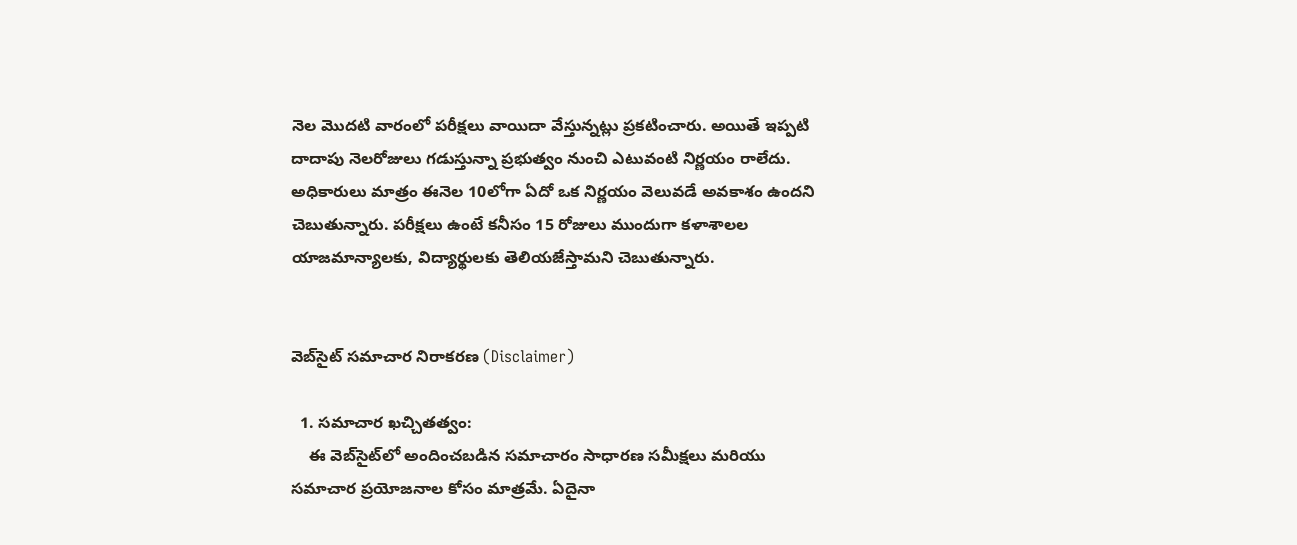నెల మొదటి వారంలో పరీక్షలు వాయిదా వేస్తున్నట్లు ప్రకటించారు. అయితే ఇప్పటి దాదాపు నెలరోజులు గడుస్తున్నా ప్రభుత్వం నుంచి ఎటువంటి నిర్ణయం రాలేదు. అధికారులు మాత్రం ఈనెల 10లోగా ఏదో ఒక నిర్ణయం వెలువడే అవకాశం ఉందని చెబుతున్నారు. పరీక్షలు ఉంటే కనీసం 15 రోజులు ముందుగా కళాశాలల యాజమాన్యాలకు, విద్యార్థులకు తెలియజేస్తామని చెబుతున్నారు.


వెబ్‌సైట్ సమాచార నిరాకరణ (Disclaimer)

  1. సమాచార ఖచ్చితత్వం:
    ఈ వెబ్‌సైట్‌లో అందించబడిన సమాచారం సాధారణ సమీక్షలు మరియు సమాచార ప్రయోజనాల కోసం మాత్రమే. ఏదైనా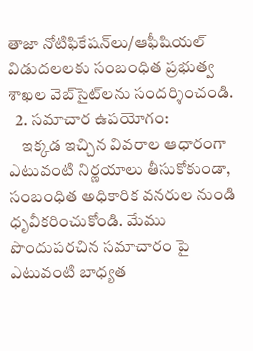తాజా నోటిఫికేషన్‌లు/ఆఫీషియల్ విడుదలలకు సంబంధిత ప్రభుత్వ శాఖల వెబ్‌సైట్‌లను సందర్శించండి.
  2. సమాచార ఉపయోగం:
    ఇక్కడ ఇచ్చిన వివరాల ఆధారంగా ఎటువంటి నిర్ణయాలు తీసుకోకుండా, సంబంధిత అధికారిక వనరుల నుండి ధృవీకరించుకోండి. మేము పొందుపరచిన సమాచారం పై ఎటువంటి బాధ్యత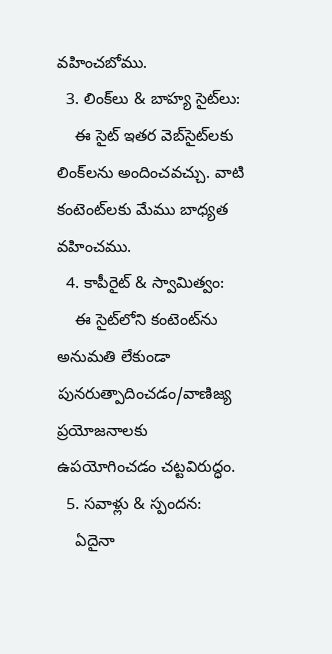వహించబోము.
  3. లింక్‌లు & బాహ్య సైట్‌లు:
    ఈ సైట్ ఇతర వెబ్‌సైట్‌లకు లింక్‌లను అందించవచ్చు. వాటి కంటెంట్‌లకు మేము బాధ్యత వహించము.
  4. కాపీరైట్ & స్వామిత్వం:
    ఈ సైట్‌లోని కంటెంట్‌ను అనుమతి లేకుండా పునరుత్పాదించడం/వాణిజ్య ప్రయోజనాలకు ఉపయోగించడం చట్టవిరుద్ధం.
  5. సవాళ్లు & స్పందన:
    ఏదైనా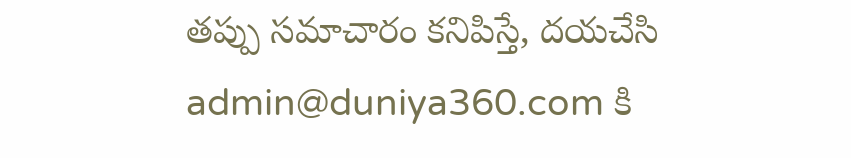తప్పు సమాచారం కనిపిస్తే, దయచేసి admin@duniya360.com కి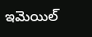ఇమెయిల్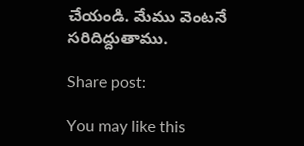చేయండి. మేము వెంటనే సరిదిద్దుతాము.

Share post:

You may like this